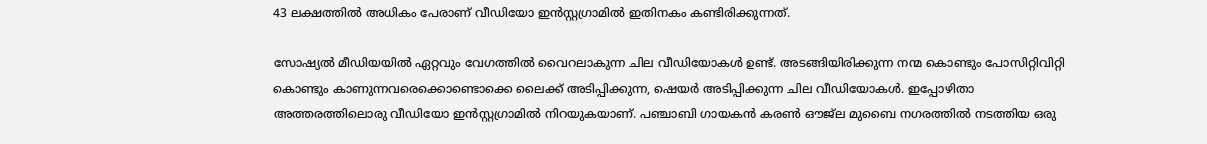43 ലക്ഷത്തില്‍ അധികം പേരാണ് വീഡിയോ ഇന്‍സ്റ്റഗ്രാമില്‍ ഇതിനകം കണ്ടിരിക്കുന്നത്.

സോഷ്യല്‍ മീഡിയയില്‍ ഏറ്റവും വേഗത്തില്‍ വൈറലാകുന്ന ചില വീഡിയോകള്‍ ഉണ്ട്. അടങ്ങിയിരിക്കുന്ന നന്മ കൊണ്ടും പോസിറ്റിവിറ്റി കൊണ്ടും കാണുന്നവരെക്കൊണ്ടൊക്കെ ലൈക്ക് അടിപ്പിക്കുന്ന, ഷെയര്‍ അടിപ്പിക്കുന്ന ചില വീഡിയോകള്‍. ഇപ്പോഴിതാ അത്തരത്തിലൊരു വീഡിയോ ഇന്‍സ്റ്റഗ്രാമില്‍ നിറയുകയാണ്. പഞ്ചാബി ഗായകന്‍ കരണ്‍ ഔജ്‍ല മുബൈ നഗരത്തില്‍ നടത്തിയ ഒരു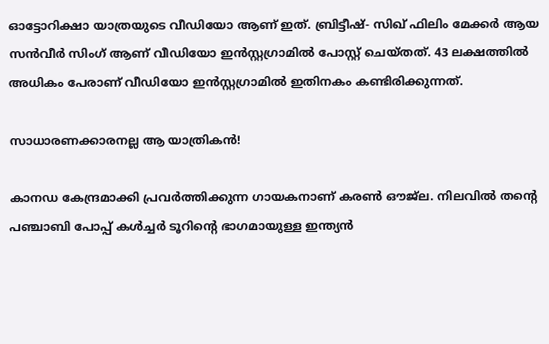ഓട്ടോറിക്ഷാ യാത്രയുടെ വീഡിയോ ആണ് ഇത്. ബ്രിട്ടീഷ്- സിഖ് ഫിലിം മേക്കര്‍ ആയ സന്‍വീര്‍ സിംഗ് ആണ് വീഡിയോ ഇന്‍സ്റ്റഗ്രാമില്‍ പോസ്റ്റ് ചെയ്തത്. 43 ലക്ഷത്തില്‍ അധികം പേരാണ് വീഡിയോ ഇന്‍സ്റ്റഗ്രാമില്‍ ഇതിനകം കണ്ടിരിക്കുന്നത്.

സാധാരണക്കാരനല്ല ആ യാത്രികന്‍!

കാനഡ കേന്ദ്രമാക്കി പ്രവര്‍ത്തിക്കുന്ന ഗായകനാണ് കരണ്‍ ഔജ്ല. നിലവില്‍ തന്‍റെ പഞ്ചാബി പോപ്പ് കള്‍ച്ചര്‍ ടൂറിന്‍റെ ഭാഗമായുള്ള ഇന്ത്യന്‍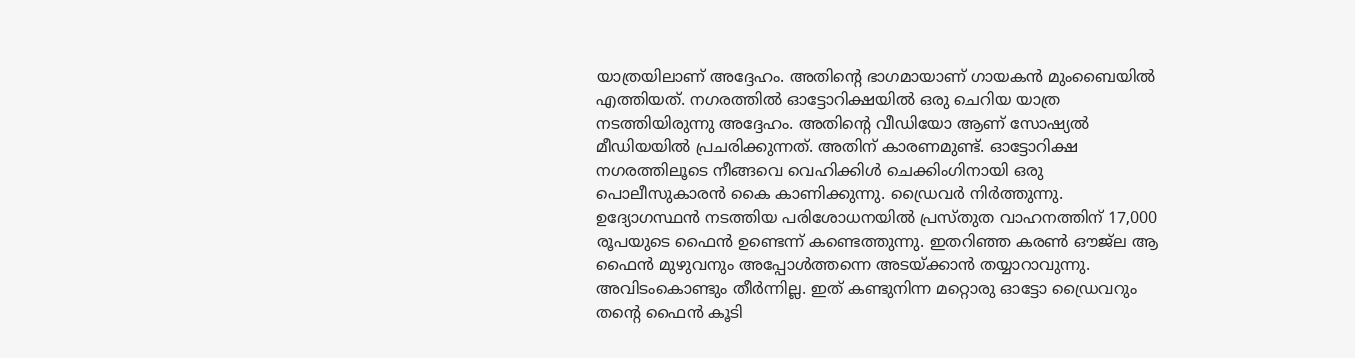യാത്രയിലാണ് അദ്ദേഹം. അതിന്‍റെ ഭാഗമായാണ് ഗായകന്‍ മുംബൈയില്‍ എത്തിയത്. നഗരത്തില്‍ ഓട്ടോറിക്ഷയില്‍ ഒരു ചെറിയ യാത്ര നടത്തിയിരുന്നു അദ്ദേഹം. അതിന്‍റെ വീഡിയോ ആണ് സോഷ്യല്‍ മീഡിയയില്‍ പ്രചരിക്കുന്നത്. അതിന് കാരണമുണ്ട്. ഓട്ടോറിക്ഷ നഗരത്തിലൂടെ നീങ്ങവെ വെഹിക്കിള്‍ ചെക്കിംഗിനായി ഒരു പൊലീസുകാരന്‍ കൈ കാണിക്കുന്നു. ഡ്രൈവര്‍ നിര്‍ത്തുന്നു. ഉദ്യോഗസ്ഥന്‍ നടത്തിയ പരിശോധനയില്‍ പ്രസ്തുത വാഹനത്തിന് 17,000 രൂപയുടെ ഫൈന്‍ ഉണ്ടെന്ന് കണ്ടെത്തുന്നു. ഇതറിഞ്ഞ കരണ്‍ ഔജ്ല ആ ഫൈന്‍ മുഴുവനും അപ്പോള്‍ത്തന്നെ അടയ്ക്കാന്‍ തയ്യാറാവുന്നു. അവിടംകൊണ്ടും തീര്‍ന്നില്ല. ഇത് കണ്ടുനിന്ന മറ്റൊരു ഓട്ടോ ഡ്രൈവറും തന്‍റെ ഫൈന്‍ കൂടി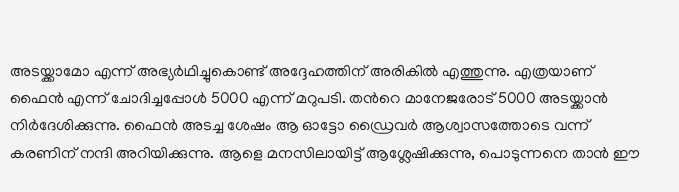അടയ്ക്കാമോ എന്ന് അഭ്യര്‍ഥിച്ചുകൊണ്ട് അദ്ദേഹത്തിന് അരികില്‍ എത്തുന്നു. എത്രയാണ് ഫൈന്‍ എന്ന് ചോദിച്ചപ്പോള്‍ 5000 എന്ന് മറുപടി. തന്‍റെ മാനേജരോട് 5000 അടയ്ക്കാന്‍ നിര്‍ദേശിക്കുന്നു. ഫൈന്‍ അടച്ച ശേഷം ആ ഓട്ടോ ഡ്രൈവര്‍ ആശ്വാസത്തോടെ വന്ന് കരണിന് നന്ദി അറിയിക്കുന്നു. ആളെ മനസിലായിട്ട് ആശ്ലേഷിക്കുന്നു, പൊടുന്നനെ താന്‍ ഈ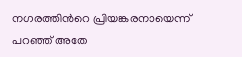നഗരത്തിന്‍റെ പ്രിയങ്കരനായെന്ന് പറഞ്ഞ് അതേ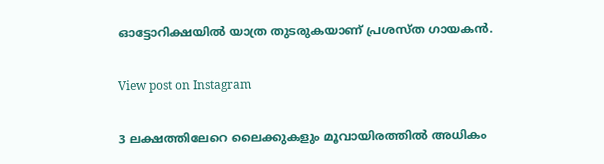ഓട്ടോറിക്ഷയില്‍ യാത്ര തുടരുകയാണ് പ്രശസ്ത ഗായകന്‍.

View post on Instagram

3 ലക്ഷത്തിലേറെ ലൈക്കുകളും മൂവായിരത്തില്‍ അധികം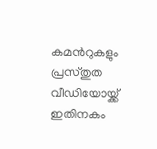കമന്‍റുകളും പ്രസ്തുത വീഡിയോയ്ക്ക് ഇതിനകം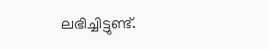ലഭിച്ചിട്ടുണ്ട്.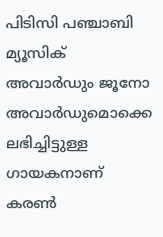പിടിസി പഞ്ചാബി മ്യൂസിക് അവാര്‍ഡും ജൂനോ അവാര്‍ഡുമൊക്കെ ലഭിച്ചിട്ടുള്ള ഗായകനാണ് കരണ്‍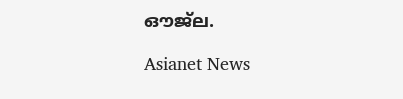ഔജ്ല.

Asianet News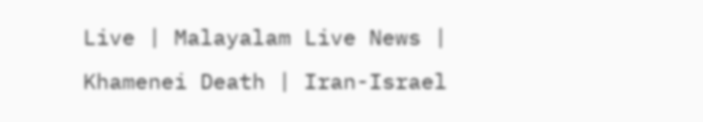Live | Malayalam Live News | Khamenei Death | Iran-Israel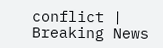conflict | Breaking News